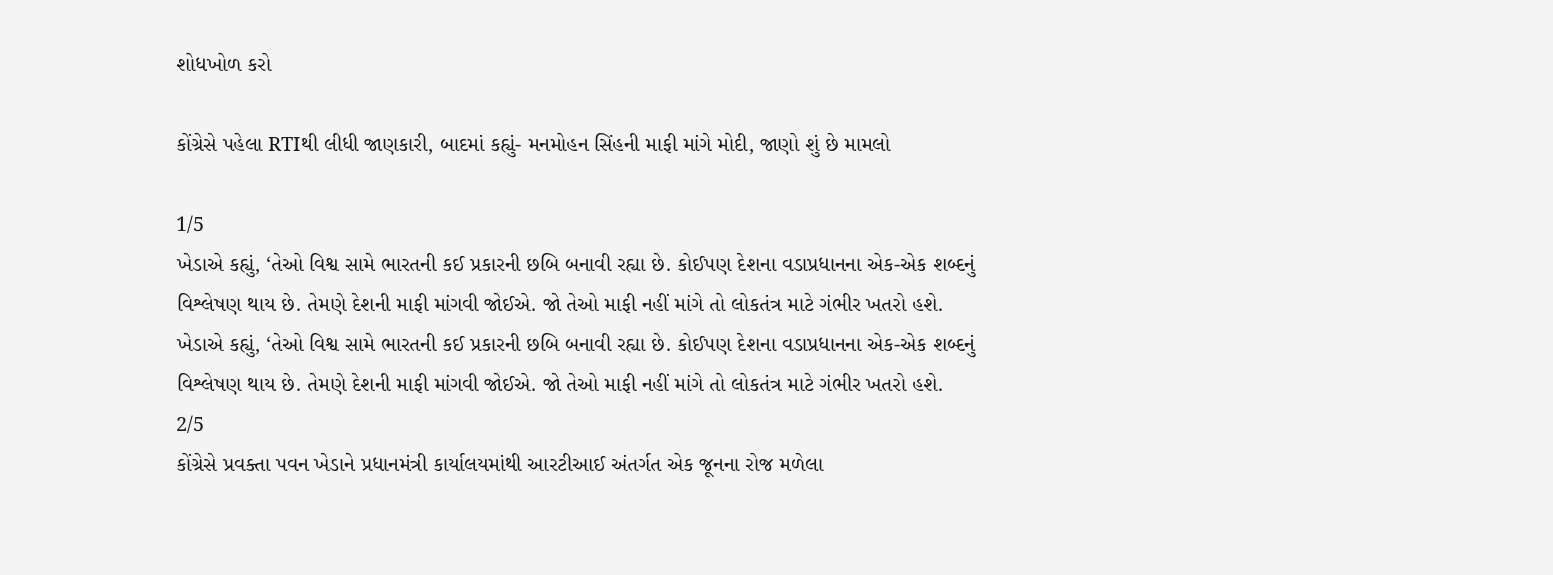શોધખોળ કરો

કોંગ્રેસે પહેલા RTIથી લીધી જાણકારી, બાદમાં કહ્યું- મનમોહન સિંહની માફી માંગે મોદી, જાણો શું છે મામલો

1/5
ખેડાએ કહ્યું, ‘તેઓ વિશ્વ સામે ભારતની કઈ પ્રકારની છબિ બનાવી રહ્યા છે. કોઈપણ દેશના વડાપ્રધાનના એક-એક શબ્દનું વિશ્લેષણ થાય છે. તેમણે દેશની માફી માંગવી જોઈએ. જો તેઓ માફી નહીં માંગે તો લોકતંત્ર માટે ગંભીર ખતરો હશે.
ખેડાએ કહ્યું, ‘તેઓ વિશ્વ સામે ભારતની કઈ પ્રકારની છબિ બનાવી રહ્યા છે. કોઈપણ દેશના વડાપ્રધાનના એક-એક શબ્દનું વિશ્લેષણ થાય છે. તેમણે દેશની માફી માંગવી જોઈએ. જો તેઓ માફી નહીં માંગે તો લોકતંત્ર માટે ગંભીર ખતરો હશે.
2/5
કોંગ્રેસે પ્રવક્તા પવન ખેડાને પ્રધાનમંત્રી કાર્યાલયમાંથી આરટીઆઈ અંતર્ગત એક જૂનના રોજ મળેલા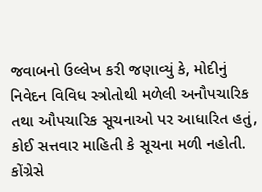જવાબનો ઉલ્લેખ કરી જણાવ્યું કે, મોદીનું નિવેદન વિવિધ સ્ત્રોતોથી મળેલી અનૌપચારિક તથા ઔપચારિક સૂચનાઓ પર આધારિત હતું, કોઈ સત્તવાર માહિતી કે સૂચના મળી નહોતી.
કોંગ્રેસે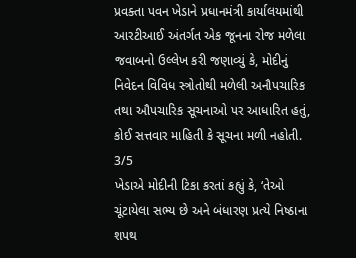પ્રવક્તા પવન ખેડાને પ્રધાનમંત્રી કાર્યાલયમાંથી આરટીઆઈ અંતર્ગત એક જૂનના રોજ મળેલા જવાબનો ઉલ્લેખ કરી જણાવ્યું કે, મોદીનું નિવેદન વિવિધ સ્ત્રોતોથી મળેલી અનૌપચારિક તથા ઔપચારિક સૂચનાઓ પર આધારિત હતું, કોઈ સત્તવાર માહિતી કે સૂચના મળી નહોતી.
3/5
ખેડાએ મોદીની ટિકા કરતાં કહ્યું કે, ‘તેઓ ચૂંટાયેલા સભ્ય છે અને બંધારણ પ્રત્યે નિષ્ઠાના શપથ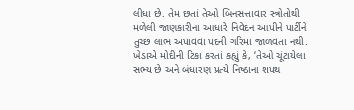લીધા છે. તેમ છતાં તેઓ બિનસત્તાવાર સ્ત્રોતોથી મળેલી જાણકારીના આધારે નિવેદન આપીને પાર્ટીને તુચ્છ લાભ અપાવવા પદની ગરિમા જાળવતા નથી.
ખેડાએ મોદીની ટિકા કરતાં કહ્યું કે, ‘તેઓ ચૂંટાયેલા સભ્ય છે અને બંધારણ પ્રત્યે નિષ્ઠાના શપથ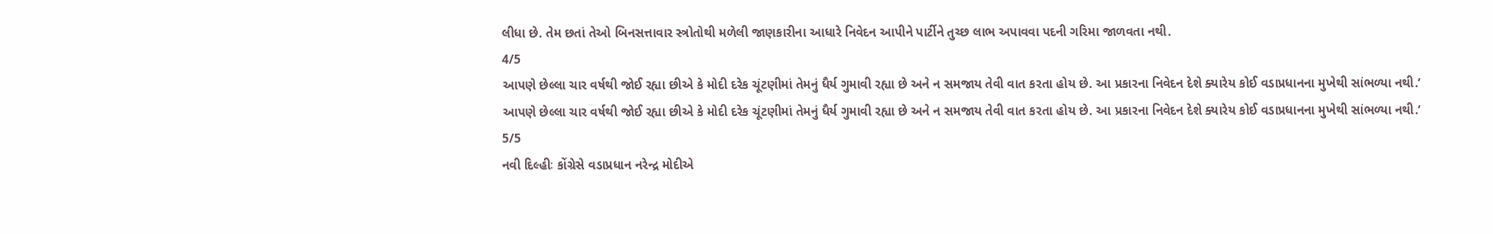લીધા છે. તેમ છતાં તેઓ બિનસત્તાવાર સ્ત્રોતોથી મળેલી જાણકારીના આધારે નિવેદન આપીને પાર્ટીને તુચ્છ લાભ અપાવવા પદની ગરિમા જાળવતા નથી.
4/5
આપણે છેલ્લા ચાર વર્ષથી જોઈ રહ્યા છીએ કે મોદી દરેક ચૂંટણીમાં તેમનું ધૈર્ય ગુમાવી રહ્યા છે અને ન સમજાય તેવી વાત કરતા હોય છે. આ પ્રકારના નિવેદન દેશે ક્યારેય કોઈ વડાપ્રધાનના મુખેથી સાંભળ્યા નથી.’
આપણે છેલ્લા ચાર વર્ષથી જોઈ રહ્યા છીએ કે મોદી દરેક ચૂંટણીમાં તેમનું ધૈર્ય ગુમાવી રહ્યા છે અને ન સમજાય તેવી વાત કરતા હોય છે. આ પ્રકારના નિવેદન દેશે ક્યારેય કોઈ વડાપ્રધાનના મુખેથી સાંભળ્યા નથી.’
5/5
નવી દિલ્હીઃ કોંગ્રેસે વડાપ્રધાન નરેન્દ્ર મોદીએ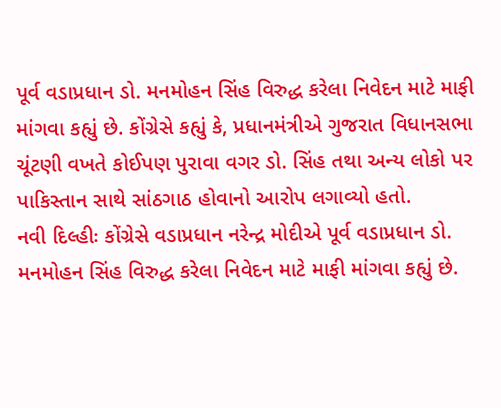પૂર્વ વડાપ્રધાન ડો. મનમોહન સિંહ વિરુદ્ધ કરેલા નિવેદન માટે માફી માંગવા કહ્યું છે. કોંગ્રેસે કહ્યું કે, પ્રધાનમંત્રીએ ગુજરાત વિધાનસભા ચૂંટણી વખતે કોઈપણ પુરાવા વગર ડો. સિંહ તથા અન્ય લોકો પર પાકિસ્તાન સાથે સાંઠગાઠ હોવાનો આરોપ લગાવ્યો હતો.
નવી દિલ્હીઃ કોંગ્રેસે વડાપ્રધાન નરેન્દ્ર મોદીએ પૂર્વ વડાપ્રધાન ડો. મનમોહન સિંહ વિરુદ્ધ કરેલા નિવેદન માટે માફી માંગવા કહ્યું છે.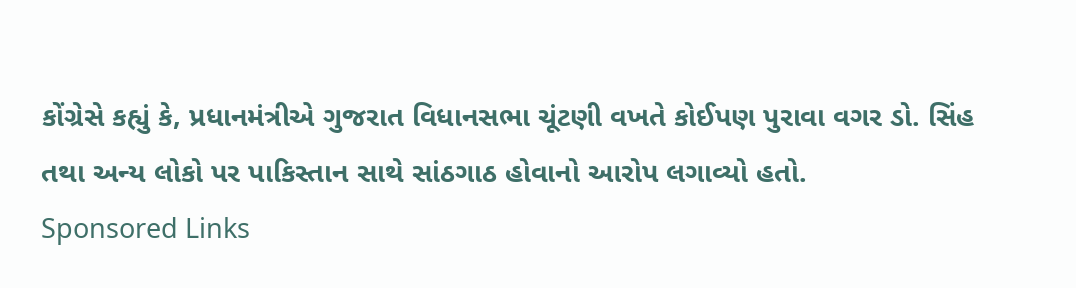કોંગ્રેસે કહ્યું કે, પ્રધાનમંત્રીએ ગુજરાત વિધાનસભા ચૂંટણી વખતે કોઈપણ પુરાવા વગર ડો. સિંહ તથા અન્ય લોકો પર પાકિસ્તાન સાથે સાંઠગાઠ હોવાનો આરોપ લગાવ્યો હતો.
Sponsored Links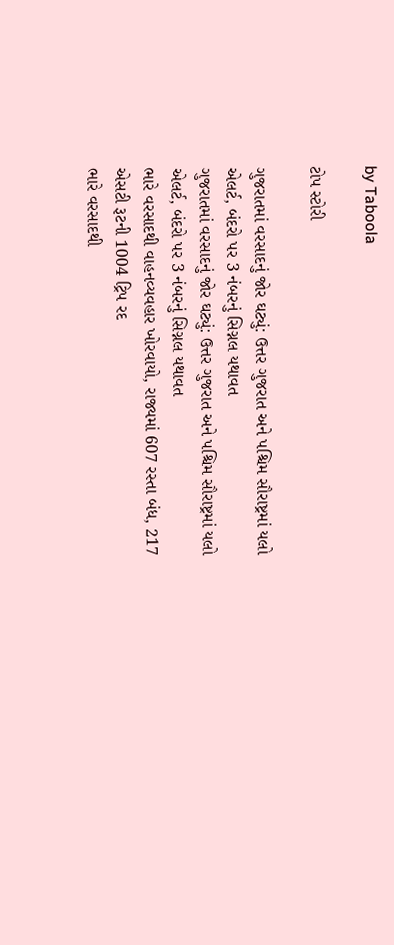by Taboola

ટોપ સ્ટોરી

ગુજરાતમાં વરસાદનું જોર ઘટ્યું: ઉત્તર ગુજરાત અને પશ્ચિમ સૌરાષ્ટ્રમાં યલો એલર્ટ, બંદરો પર 3 નંબરનું સિગ્નલ યથાવત
ગુજરાતમાં વરસાદનું જોર ઘટ્યું: ઉત્તર ગુજરાત અને પશ્ચિમ સૌરાષ્ટ્રમાં યલો એલર્ટ, બંદરો પર 3 નંબરનું સિગ્નલ યથાવત
ભારે વરસાદથી વાહનવ્યવહાર ખોરવાયો, રાજ્યમાં 607 રસ્તા બંધ, 217 એસટી રૂટની 1004 ટ્રિપ રદ
ભારે વરસાદથી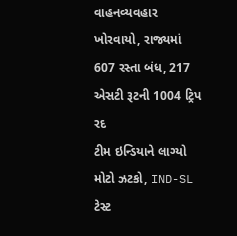વાહનવ્યવહાર ખોરવાયો, રાજ્યમાં 607 રસ્તા બંધ, 217 એસટી રૂટની 1004 ટ્રિપ રદ
ટીમ ઇન્ડિયાને લાગ્યો મોટો ઝટકો, IND-SL ટેસ્ટ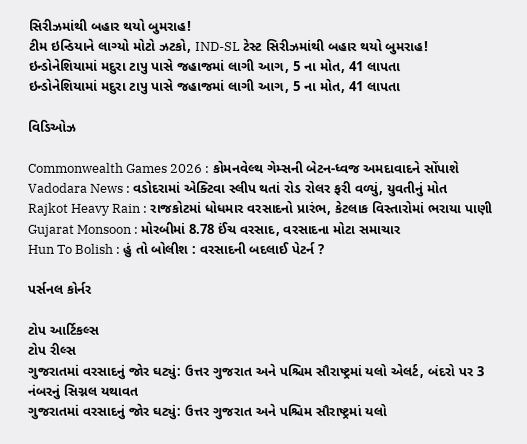સિરીઝમાંથી બહાર થયો બુમરાહ!
ટીમ ઇન્ડિયાને લાગ્યો મોટો ઝટકો, IND-SL ટેસ્ટ સિરીઝમાંથી બહાર થયો બુમરાહ!
ઇન્ડોનેશિયામાં મદુરા ટાપુ પાસે જહાજમાં લાગી આગ, 5 ના મોત, 41 લાપતા
ઇન્ડોનેશિયામાં મદુરા ટાપુ પાસે જહાજમાં લાગી આગ, 5 ના મોત, 41 લાપતા

વિડિઓઝ

Commonwealth Games 2026 : કોમનવેલ્થ ગેમ્સની બેટન-ધ્વજ અમદાવાદને સોંપાશે
Vadodara News : વડોદરામાં એક્ટિવા સ્લીપ થતાં રોડ રોલર ફરી વળ્યું, યુવતીનું મોત
Rajkot Heavy Rain : રાજકોટમાં ધોધમાર વરસાદનો પ્રારંભ, કેટલાક વિસ્તારોમાં ભરાયા પાણી
Gujarat Monsoon : મોરબીમાં 8.78 ઈંચ વરસાદ, વરસાદના મોટા સમાચાર
Hun To Bolish : હું તો બોલીશ : વરસાદની બદલાઈ પેટર્ન ?

પર્સનલ કોર્નર

ટોપ આર્ટિકલ્સ
ટોપ રીલ્સ
ગુજરાતમાં વરસાદનું જોર ઘટ્યું: ઉત્તર ગુજરાત અને પશ્ચિમ સૌરાષ્ટ્રમાં યલો એલર્ટ, બંદરો પર 3 નંબરનું સિગ્નલ યથાવત
ગુજરાતમાં વરસાદનું જોર ઘટ્યું: ઉત્તર ગુજરાત અને પશ્ચિમ સૌરાષ્ટ્રમાં યલો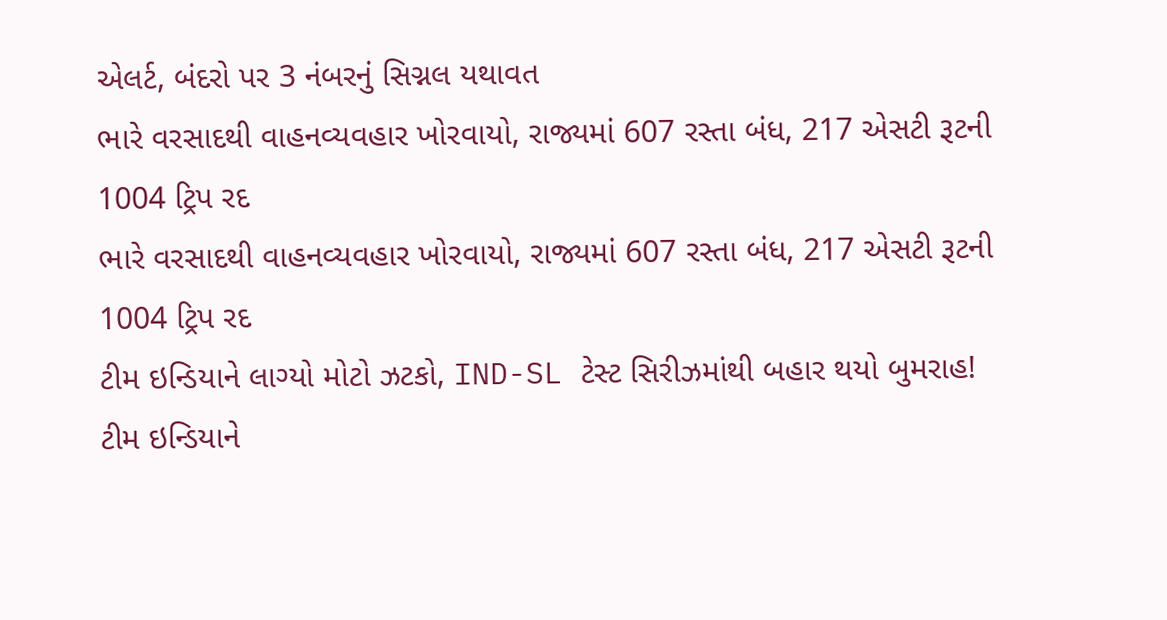એલર્ટ, બંદરો પર 3 નંબરનું સિગ્નલ યથાવત
ભારે વરસાદથી વાહનવ્યવહાર ખોરવાયો, રાજ્યમાં 607 રસ્તા બંધ, 217 એસટી રૂટની 1004 ટ્રિપ રદ
ભારે વરસાદથી વાહનવ્યવહાર ખોરવાયો, રાજ્યમાં 607 રસ્તા બંધ, 217 એસટી રૂટની 1004 ટ્રિપ રદ
ટીમ ઇન્ડિયાને લાગ્યો મોટો ઝટકો, IND-SL ટેસ્ટ સિરીઝમાંથી બહાર થયો બુમરાહ!
ટીમ ઇન્ડિયાને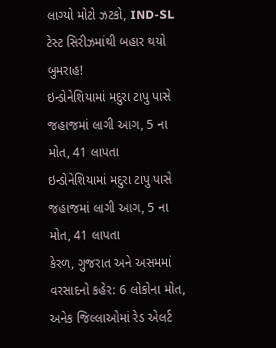લાગ્યો મોટો ઝટકો, IND-SL ટેસ્ટ સિરીઝમાંથી બહાર થયો બુમરાહ!
ઇન્ડોનેશિયામાં મદુરા ટાપુ પાસે જહાજમાં લાગી આગ, 5 ના મોત, 41 લાપતા
ઇન્ડોનેશિયામાં મદુરા ટાપુ પાસે જહાજમાં લાગી આગ, 5 ના મોત, 41 લાપતા
કેરળ, ગુજરાત અને અસમમાં વરસાદનો કહેર: 6 લોકોના મોત, અનેક જિલ્લાઓમાં રેડ એલર્ટ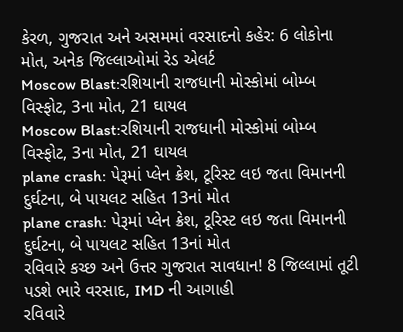કેરળ, ગુજરાત અને અસમમાં વરસાદનો કહેર: 6 લોકોના મોત, અનેક જિલ્લાઓમાં રેડ એલર્ટ
Moscow Blast:રશિયાની રાજધાની મોસ્કોમાં બોમ્બ વિસ્ફોટ, 3ના મોત, 21 ઘાયલ
Moscow Blast:રશિયાની રાજધાની મોસ્કોમાં બોમ્બ વિસ્ફોટ, 3ના મોત, 21 ઘાયલ
plane crash: પેરૂમાં પ્લેન ક્રેશ, ટૂરિસ્ટ લઇ જતા વિમાનની દુર્ઘટના, બે પાયલટ સહિત 13નાં મોત
plane crash: પેરૂમાં પ્લેન ક્રેશ, ટૂરિસ્ટ લઇ જતા વિમાનની દુર્ઘટના, બે પાયલટ સહિત 13નાં મોત
રવિવારે કચ્છ અને ઉત્તર ગુજરાત સાવધાન! 8 જિલ્લામાં તૂટી પડશે ભારે વરસાદ, IMD ની આગાહી
રવિવારે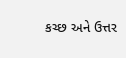કચ્છ અને ઉત્તર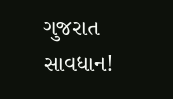ગુજરાત સાવધાન!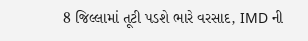8 જિલ્લામાં તૂટી પડશે ભારે વરસાદ, IMD ની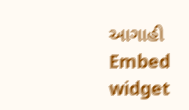આગાહી
Embed widget